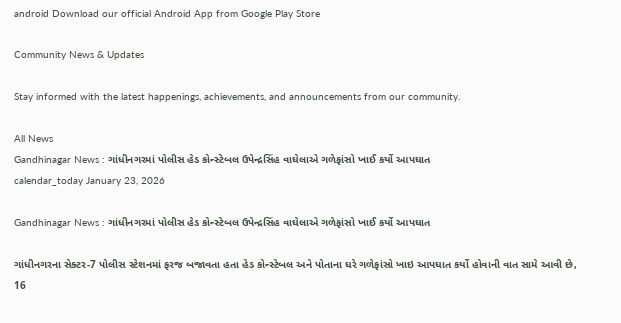android Download our official Android App from Google Play Store

Community News & Updates

Stay informed with the latest happenings, achievements, and announcements from our community.

All News
Gandhinagar News : ગાંધીનગરમાં પોલીસ હેડ કોન્સ્ટેબલ ઉપેન્દ્રસિંહ વાઘેલાએ ગળેફાંસો ખાઈ કર્યો આપઘાત
calendar_today January 23, 2026

Gandhinagar News : ગાંધીનગરમાં પોલીસ હેડ કોન્સ્ટેબલ ઉપેન્દ્રસિંહ વાઘેલાએ ગળેફાંસો ખાઈ કર્યો આપઘાત

ગાંધીનગરના સેક્ટર-7 પોલીસ સ્ટેશનમાં ફરજ બજાવતા હતા હેડ કોન્સ્ટેબલ અને પોતાના ઘરે ગળેફાંસો ખાઇ આપઘાત કર્યો હોવાની વાત સામે આવી છે, 16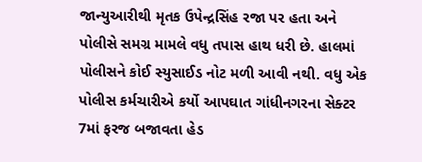જાન્યુઆરીથી મૃતક ઉપેન્દ્રસિંહ રજા પર હતા અને પોલીસે સમગ્ર મામલે વધુ તપાસ હાથ ધરી છે. હાલમાં પોલીસને કોઈ સ્યુસાઈડ નોટ મળી આવી નથી. વધુ એક પોલીસ કર્મચારીએ કર્યો આપઘાત ગાંધીનગરના સેક્ટર 7માં ફરજ બજાવતા હેડ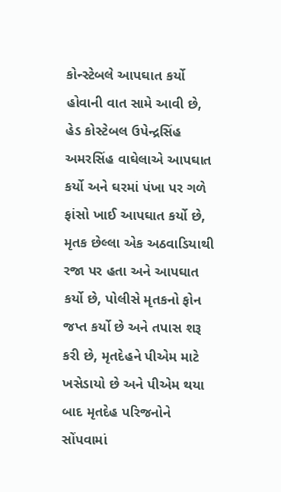કોન્સ્ટેબલે આપઘાત કર્યો હોવાની વાત સામે આવી છે, હેડ કોસ્ટેબલ ઉપેન્દ્રસિંહ અમરસિંહ વાઘેલાએ આપઘાત કર્યો અને ઘરમાં પંખા પર ગળે ફાંસો ખાઈ આપઘાત કર્યો છે, મૃતક છેલ્લા એક અઠવાડિયાથી રજા પર હતા અને આપઘાત કર્યો છે, પોલીસે મૃતકનો ફોન જપ્ત કર્યો છે અને તપાસ શરૂ કરી છે, મૃતદેહને પીએમ માટે ખસેડાયો છે અને પીએમ થયા બાદ મૃતદેહ પરિજનોને સોંપવામાં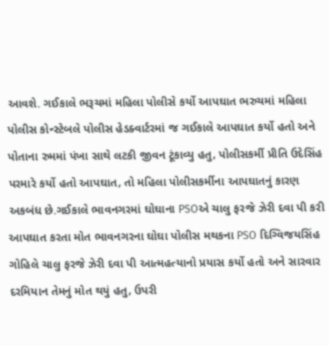આવશે. ગઈકાલે ભરૂચમાં મહિલા પોલીસે કર્યો આપઘાત ભરુચમાં મહિલા પોલીસ કોન્સ્ટેબલે પોલીસ હેડક્વાર્ટરમાં જ ગઈકાલે આપઘાત કર્યો હતો અને પોતાના રુમમાં પંખા સાથે લટકી જીવન ટૂંકાવ્યુ હતુ, પોલીસકર્મી પ્રીતિ ઉદેસિંહ પરમારે કર્યો હતો આપઘાત, તો મહિલા પોલીસકર્મીના આપઘાતનું કારણ અકબંધ છે.ગઈકાલે ભાવનગરમાં ઘોઘાના PSOએ ચાલુ ફરજે ઝેરી દવા પી કરી આપઘાત કરતા મોત ભાવનગરના ઘોઘા પોલીસ મથકના PSO દિગ્વિજયસિંહ ગોહિલે ચાલુ ફરજે ઝેરી દવા પી આત્મહત્યાનો પ્રયાસ કર્યો હતો અને સારવાર દરમિયાન તેમનું મોત થયું હતુ, ઉપરી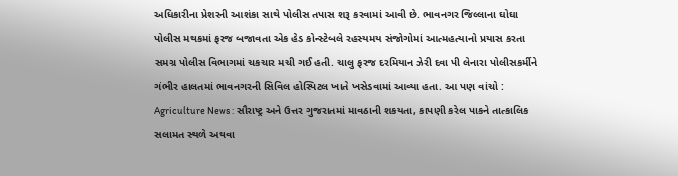અધિકારીના પ્રેશરની આશંકા સાથે પોલીસ તપાસ શરૂ કરવામાં આવી છે. ભાવનગર જિલ્લાના ઘોઘા પોલીસ મથકમાં ફરજ બજાવતા એક હેડ કોન્સ્ટેબલે રહસ્યમય સંજોગોમાં આત્મહત્યાનો પ્રયાસ કરતા સમગ્ર પોલીસ વિભાગમાં ચકચાર મચી ગઈ હતી. ચાલુ ફરજ દરમિયાન ઝેરી દવા પી લેનારા પોલીસકર્મીને ગંભીર હાલતમાં ભાવનગરની સિવિલ હોસ્પિટલ ખાતે ખસેડવામાં આવ્યા હતા. આ પણ વાંચો : Agriculture News : સૌરાષ્ટ્ર અને ઉત્તર ગુજરાતમાં માવઠાની શકયતા, કાપણી કરેલ પાકને તાત્કાલિક સલામત સ્થળે અથવા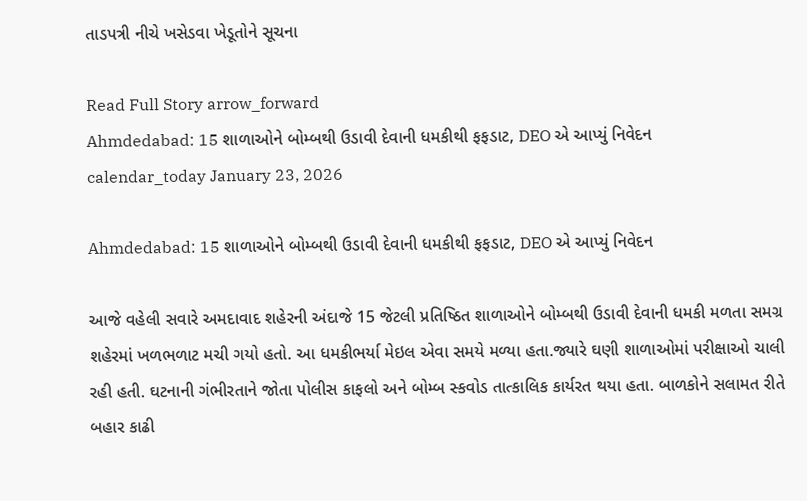તાડપત્રી નીચે ખસેડવા ખેડૂતોને સૂચના

Read Full Story arrow_forward
Ahmdedabad: 15 શાળાઓને બોમ્બથી ઉડાવી દેવાની ધમકીથી ફફડાટ, DEO એ આપ્યું નિવેદન
calendar_today January 23, 2026

Ahmdedabad: 15 શાળાઓને બોમ્બથી ઉડાવી દેવાની ધમકીથી ફફડાટ, DEO એ આપ્યું નિવેદન

આજે વહેલી સવારે અમદાવાદ શહેરની અંદાજે 15 જેટલી પ્રતિષ્ઠિત શાળાઓને બોમ્બથી ઉડાવી દેવાની ધમકી મળતા સમગ્ર શહેરમાં ખળભળાટ મચી ગયો હતો. આ ધમકીભર્યા મેઇલ એવા સમયે મળ્યા હતા.જ્યારે ઘણી શાળાઓમાં પરીક્ષાઓ ચાલી રહી હતી. ઘટનાની ગંભીરતાને જોતા પોલીસ કાફલો અને બોમ્બ સ્કવોડ તાત્કાલિક કાર્યરત થયા હતા. બાળકોને સલામત રીતે બહાર કાઢી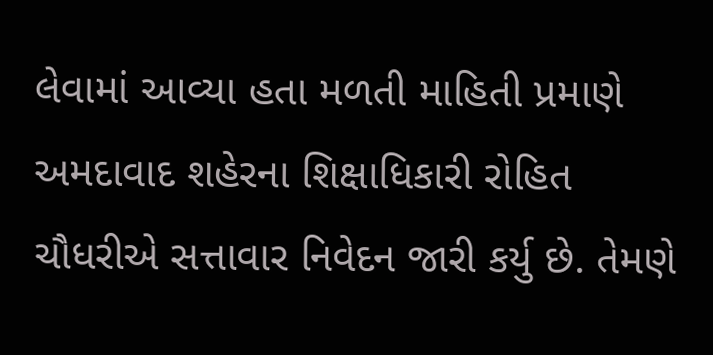લેવામાં આવ્યા હતા મળતી માહિતી પ્રમાણે અમદાવાદ શહેરના શિક્ષાધિકારી રોહિત ચૌધરીએ સત્તાવાર નિવેદન જારી કર્યુ છે. તેમણે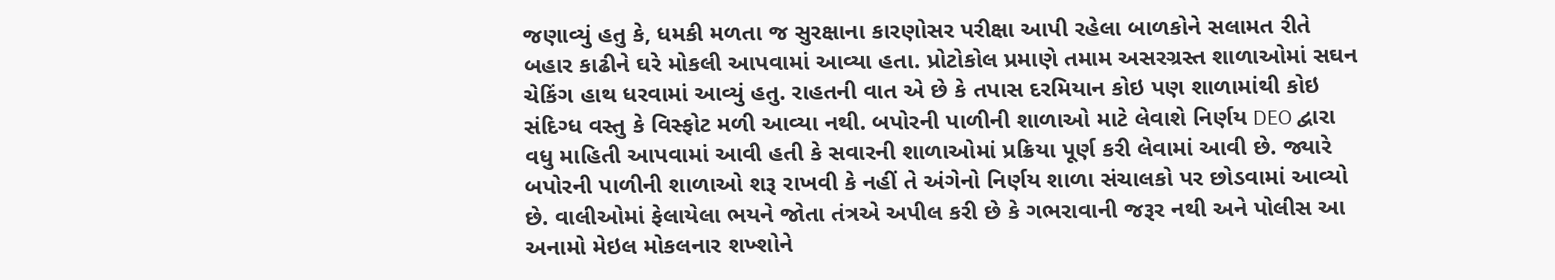જણાવ્યું હતુ કે, ધમકી મળતા જ સુરક્ષાના કારણોસર પરીક્ષા આપી રહેલા બાળકોને સલામત રીતે બહાર કાઢીને ઘરે મોકલી આપવામાં આવ્યા હતા. પ્રોટોકોલ પ્રમાણે તમામ અસરગ્રસ્ત શાળાઓમાં સઘન ચેકિંગ હાથ ધરવામાં આવ્યું હતુ. રાહતની વાત એ છે કે તપાસ દરમિયાન કોઇ પણ શાળામાંથી કોઇ સંદિગ્ધ વસ્તુ કે વિસ્ફોટ મળી આવ્યા નથી. બપોરની પાળીની શાળાઓ માટે લેવાશે નિર્ણય DEO દ્વારા વધુ માહિતી આપવામાં આવી હતી કે સવારની શાળાઓમાં પ્રક્રિયા પૂર્ણ કરી લેવામાં આવી છે. જ્યારે બપોરની પાળીની શાળાઓ શરૂ રાખવી કે નહીં તે અંગેનો નિર્ણય શાળા સંચાલકો પર છોડવામાં આવ્યો છે. વાલીઓમાં ફેલાયેલા ભયને જોતા તંત્રએ અપીલ કરી છે કે ગભરાવાની જરૂર નથી અને પોલીસ આ અનામો મેઇલ મોકલનાર શખ્શોને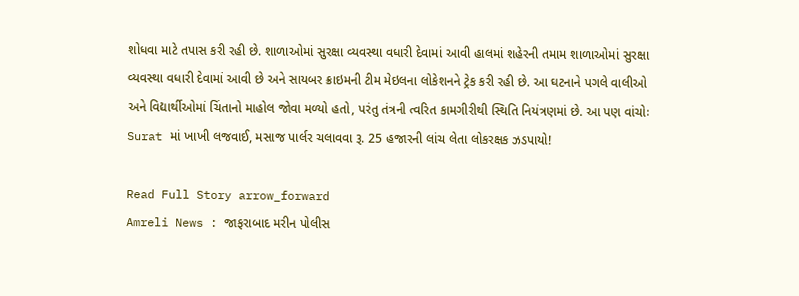શોધવા માટે તપાસ કરી રહી છે. શાળાઓમાં સુરક્ષા વ્યવસ્થા વધારી દેવામાં આવી હાલમાં શહેરની તમામ શાળાઓમાં સુરક્ષા વ્યવસ્થા વધારી દેવામાં આવી છે અને સાયબર ક્રાઇમની ટીમ મેઇલના લોકેશનને ટ્રેક કરી રહી છે. આ ઘટનાને પગલે વાલીઓ અને વિદ્યાર્થીઓમાં ચિંતાનો માહોલ જોવા મળ્યો હતો, પરંતુ તંત્રની ત્વરિત કામગીરીથી સ્થિતિ નિયંત્રણમાં છે. આ પણ વાંચોઃ Surat માં ખાખી લજવાઈ, મસાજ પાર્લર ચલાવવા રૂ. 25 હજારની લાંચ લેતા લોકરક્ષક ઝડપાયો!

Read Full Story arrow_forward
Amreli News : જાફરાબાદ મરીન પોલીસ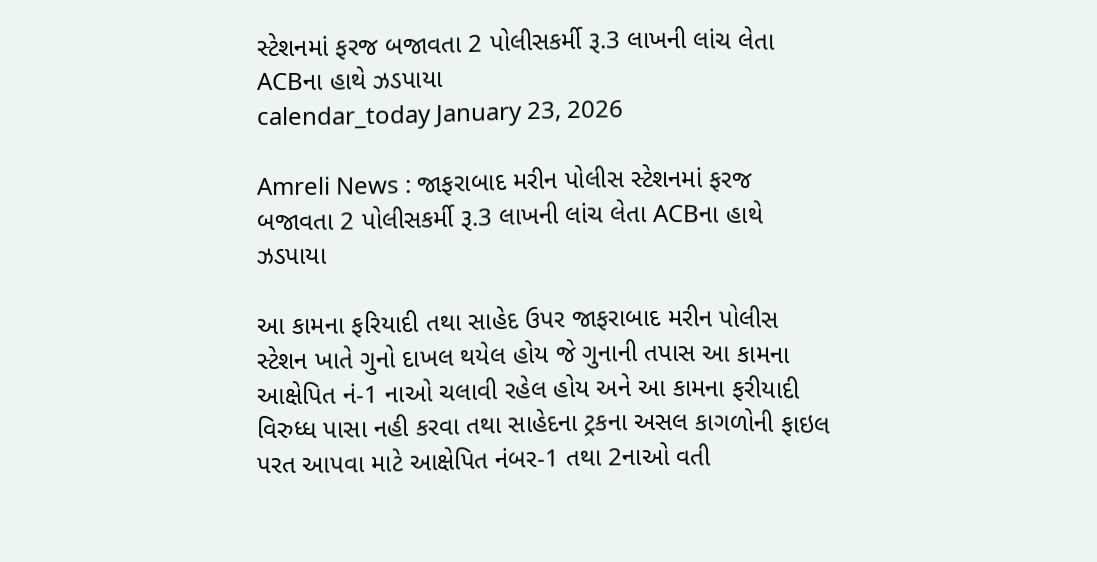સ્ટેશનમાં ફરજ બજાવતા 2 પોલીસકર્મી રૂ.3 લાખની લાંચ લેતા ACBના હાથે ઝડપાયા
calendar_today January 23, 2026

Amreli News : જાફરાબાદ મરીન પોલીસ સ્ટેશનમાં ફરજ બજાવતા 2 પોલીસકર્મી રૂ.3 લાખની લાંચ લેતા ACBના હાથે ઝડપાયા

આ કામના ફરિયાદી તથા સાહેદ ઉપર જાફરાબાદ મરીન પોલીસ સ્ટેશન ખાતે ગુનો દાખલ થયેલ હોય જે ગુનાની તપાસ આ કામના આક્ષેપિત નં-1 નાઓ ચલાવી રહેલ હોય અને આ કામના ફરીયાદી વિરુધ્ધ પાસા નહી કરવા તથા સાહેદના ટ્રકના અસલ કાગળોની ફાઇલ પરત આપવા માટે આક્ષેપિત નંબર-1 તથા 2નાઓ વતી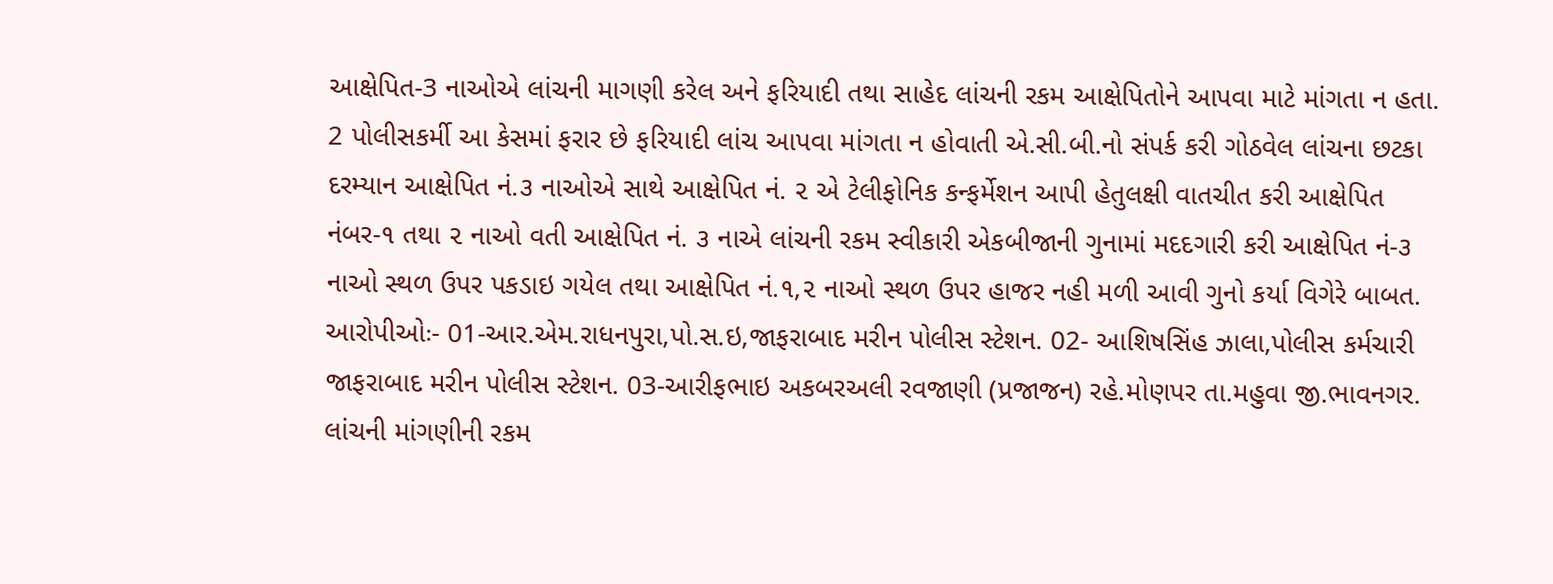આક્ષેપિત-3 નાઓએ લાંચની માગણી કરેલ અને ફરિયાદી તથા સાહેદ લાંચની રકમ આક્ષેપિતોને આપવા માટે માંગતા ન હતા. 2 પોલીસકર્મી આ કેસમાં ફરાર છે ફરિયાદી લાંચ આપવા માંગતા ન હોવાતી એ.સી.બી.નો સંપર્ક કરી ગોઠવેલ લાંચના છટકા દરમ્યાન આક્ષેપિત નં.૩ નાઓએ સાથે આક્ષેપિત નં. ૨ એ ટેલીફોનિક કન્ફર્મેશન આપી હેતુલક્ષી વાતચીત કરી આક્ષેપિત નંબર-૧ તથા ૨ નાઓ વતી આક્ષેપિત નં. ૩ નાએ લાંચની રકમ સ્વીકારી એકબીજાની ગુનામાં મદદગારી કરી આક્ષેપિત નં-૩ નાઓ સ્થળ ઉપર પકડાઇ ગયેલ તથા આક્ષેપિત નં.૧,૨ નાઓ સ્થળ ઉપર હાજર નહી મળી આવી ગુનો કર્યા વિગેરે બાબત. આરોપીઓઃ- 01-આર.એમ.રાધનપુરા,પો.સ.ઇ,જાફરાબાદ મરીન પોલીસ સ્ટેશન. 02- આશિષસિંહ ઝાલા,પોલીસ કર્મચારી જાફરાબાદ મરીન પોલીસ સ્ટેશન. 03-આરીફભાઇ અકબરઅલી રવજાણી (પ્રજાજન) રહે.મોણપર તા.મહુવા જી.ભાવનગર. લાંચની માંગણીની રકમ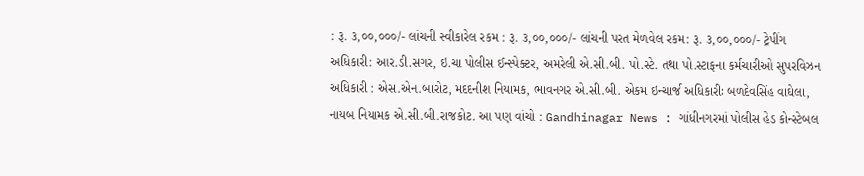: રૂ. ૩,૦૦,૦૦૦/- લાંચની સ્વીકારેલ રકમ : રૂ. ૩,૦૦,૦૦૦/- લાંચની પરત મેળવેલ રકમ: રૂ. ૩,૦૦,૦૦૦/- ટ્રેપીંગ અધિકારી: આર.ડી.સગર, ઇ.ચા પોલીસ ઈન્સ્પેક્ટર, અમરેલી એ.સી.બી. પો.સ્ટે. તથા પો.સ્ટાફના કર્મચારીઓ સુપરવિઝન અધિકારી : એસ.એન.બારોટ, મદદનીશ નિયામક, ભાવનગર એ.સી.બી. એકમ ઇન્ચાર્જ અધિકારીઃ બળદેવસિંહ વાઘેલા, નાયબ નિયામક એ.સી.બી.રાજકોટ. આ પણ વાંચો : Gandhinagar News : ગાંધીનગરમાં પોલીસ હેડ કોન્સ્ટેબલ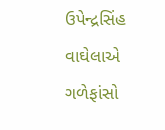ઉપેન્દ્રસિંહ વાઘેલાએ ગળેફાંસો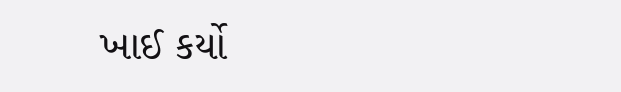ખાઈ કર્યો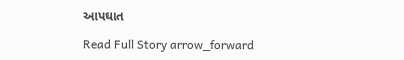આપઘાત

Read Full Story arrow_forward